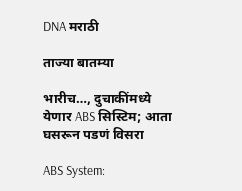DNA मराठी

ताज्या बातम्या

भारीच…, दुचाकींमध्ये येणार ABS सिस्टिम; आता घसरून पडणं विसरा

ABS System: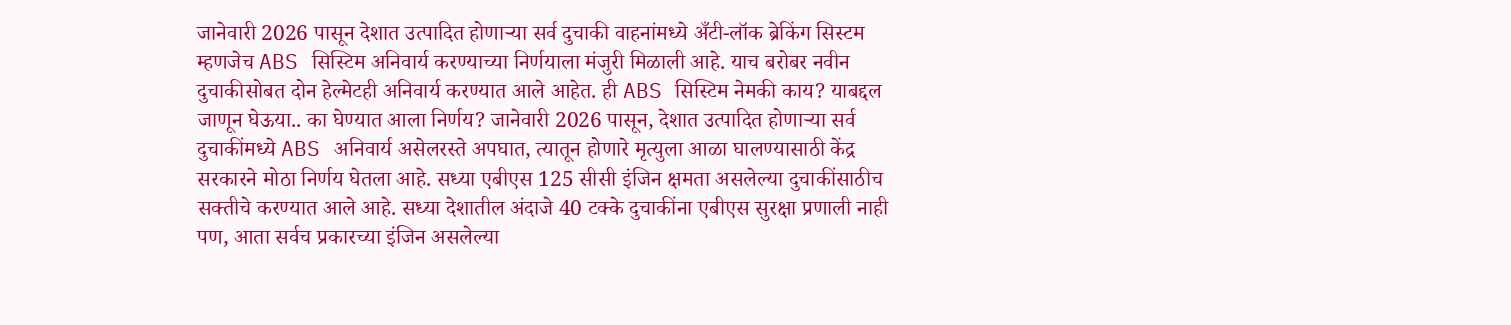जानेवारी 2026 पासून देशात उत्पादित होणाऱ्या सर्व दुचाकी वाहनांमध्ये अँटी-लॉक ब्रेकिंग सिस्टम म्हणजेच ABS सिस्टिम अनिवार्य करण्याच्या निर्णयाला मंजुरी मिळाली आहे. याच बरोबर नवीन दुचाकीसोबत दोन हेल्मेटही अनिवार्य करण्यात आले आहेत. ही ABS सिस्टिम नेमकी काय? याबद्दल जाणून घेऊया.. का घेण्यात आला निर्णय? जानेवारी 2026 पासून, देशात उत्पादित होणाऱ्या सर्व दुचाकींमध्ये ABS अनिवार्य असेलरस्ते अपघात, त्यातून होणारे मृत्युला आळा घालण्यासाठी केंद्र सरकारने मोठा निर्णय घेतला आहे. सध्या एबीएस 125 सीसी इंजिन क्षमता असलेल्या दुचाकींसाठीच सक्तीचे करण्यात आले आहे. सध्या देशातील अंदाजे 40 टक्के दुचाकींना एबीएस सुरक्षा प्रणाली नाही पण, आता सर्वच प्रकारच्या इंजिन असलेल्या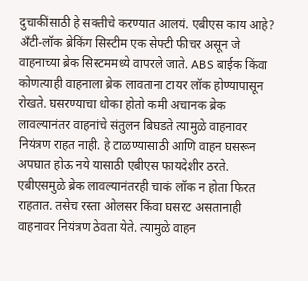दुचाकींसाठी हे सक्तीचे करण्यात आलयं. एबीएस काय आहे? अँटी-लॉक ब्रेकिंग सिस्टीम एक सेफ्टी फीचर असून जे वाहनाच्या ब्रेक सिस्टममध्ये वापरले जाते. ABS बाईक किंवा कोणत्याही वाहनाला ब्रेक लावताना टायर लॉक होण्यापासून रोखते. घसरण्याचा धोका होतो कमी अचानक ब्रेक लावल्यानंतर वाहनांचे संतुलन बिघडते त्यामुळे वाहनावर नियंत्रण राहत नाही. हे टाळण्यासाठी आणि वाहन घसरून अपघात होऊ नये यासाठी एबीएस फायदेशीर ठरते. एबीएसमुळे ब्रेक लावल्यानंतरही चाकं लॉक न होता फिरत राहतात. तसेच रस्ता ओलसर किंवा घसरट असतानाही वाहनावर नियंत्रण ठेवता येते. त्यामुळे वाहन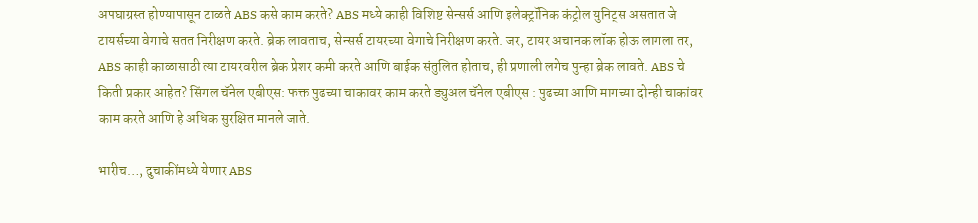अपघाग्रस्त होण्यापासून टाळते ABS कसे काम करते? ABS मध्ये काही विशिष्ट सेन्सर्स आणि इलेक्ट्रॉनिक कंट्रोल युनिट्स असतात जे टायर्सच्या वेगाचे सतत निरीक्षण करते. ब्रेक लावताच, सेन्सर्स टायरच्या वेगाचे निरीक्षण करते. जर, टायर अचानक लॉक होऊ लागला तर, ABS काही काळासाठी त्या टायरवरील ब्रेक प्रेशर कमी करते आणि बाईक संतुलित होताच, ही प्रणाली लगेच पुन्हा ब्रेक लावते. ABS चे किती प्रकार आहेत? सिंगल चॅनेल एबीएस: फक्त पुढच्या चाकावर काम करते ड्युअल चॅनेल एबीएस : पुढच्या आणि मागच्या दोन्ही चाकांवर काम करते आणि हे अधिक सुरक्षित मानले जाते.

भारीच…, दुचाकींमध्ये येणार ABS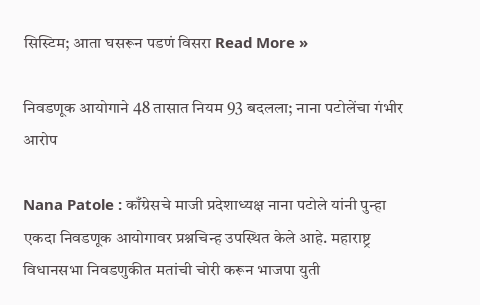सिस्टिम; आता घसरून पडणं विसरा Read More »

निवडणूक आयोगाने 48 तासात नियम 93 बदलला; नाना पटोलेंचा गंभीर आरोप

Nana Patole : काँग्रेसचे माजी प्रदेशाध्यक्ष नाना पटोले यांनी पुन्हा एकदा निवडणूक आयोगावर प्रश्नचिन्ह उपस्थित केले आहे. महाराष्ट्र विधानसभा निवडणुकीत मतांची चोरी करून भाजपा युती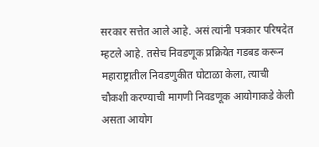सरकार सत्तेत आले आहे. असं त्यांनी पत्रकार परिषदेत म्हटले आहे. तसेच निवडणूक प्रक्रियेत गडबड करून महाराष्ट्रातील निवडणुकीत घोटाळा केला, त्याची चौकशी करण्याची मागणी निवडणूक आयोगाकडे केली असता आयोग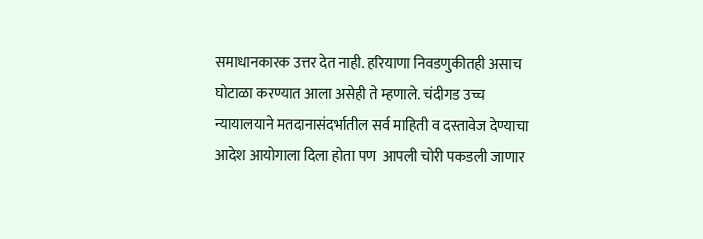समाधानकारक उत्तर देत नाही. हरियाणा निवडणुकीतही असाच घोटाळा करण्यात आला असेही ते म्हणाले. चंदीगड उच्च न्यायालयाने मतदानासंदर्भातील सर्व माहिती व दस्तावेज देण्याचा आदेश आयोगाला दिला होता पण  आपली चोरी पकडली जाणार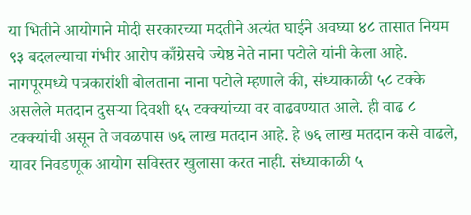या भितीने आयोगाने मोदी सरकारच्या मदतीने अत्यंत घाईने अवघ्या ४८ तासात नियम ९३ बदलल्याचा गंभीर आरोप काँग्रेसचे ज्येष्ठ नेते नाना पटोले यांनी केला आहे. नागपूरमध्ये पत्रकारांशी बोलताना नाना पटोले म्हणाले की, संध्याकाळी ५८ टक्के असलेले मतदान दुसऱ्या दिवशी ६५ टक्क्यांच्या वर वाढवण्यात आले. ही वाढ ८ टक्क्यांची असून ते जवळपास ७६ लाख मतदान आहे. हे ७६ लाख मतदान कसे वाढले, यावर निवडणूक आयोग सविस्तर खुलासा करत नाही. संध्याकाळी ५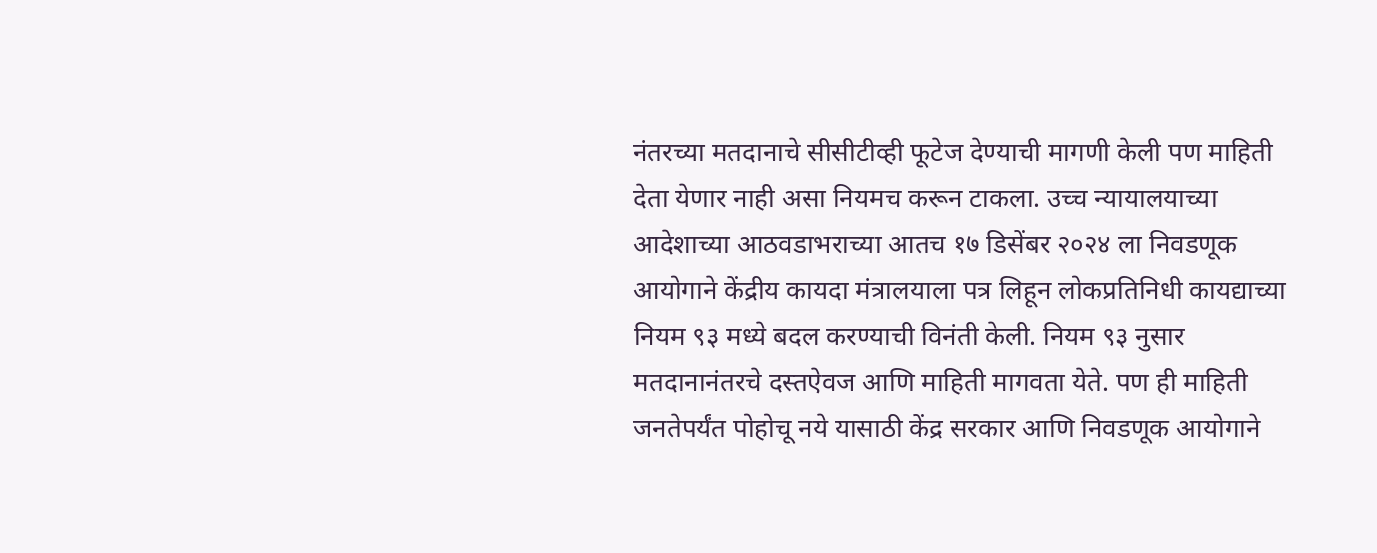नंतरच्या मतदानाचे सीसीटीव्ही फूटेज देण्याची मागणी केली पण माहिती देता येणार नाही असा नियमच करून टाकला. उच्च न्यायालयाच्या आदेशाच्या आठवडाभराच्या आतच १७ डिसेंबर २०२४ ला निवडणूक आयोगाने केंद्रीय कायदा मंत्रालयाला पत्र लिहून लोकप्रतिनिधी कायद्याच्या नियम ९३ मध्ये बदल करण्याची विनंती केली. नियम ९३ नुसार मतदानानंतरचे दस्तऐवज आणि माहिती मागवता येते. पण ही माहिती जनतेपर्यंत पोहोचू नये यासाठी केंद्र सरकार आणि निवडणूक आयोगाने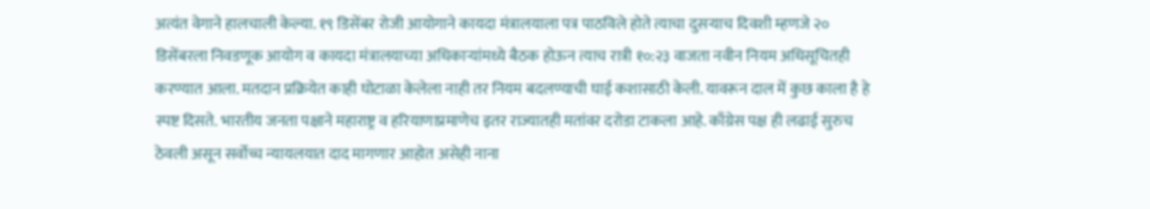अत्यंत वेगाने हालचाली केल्या. १९ डिसेंबर रोजी आयोगाने कायदा मंत्रालयाला पत्र पाठविले होते त्याचा दुसऱ्याच दिवशी म्हणजे २० डिसेंबरला निवडणूक आयोग व कायदा मंत्रालयाच्या अधिकाऱ्यांमध्ये बैठक होऊन त्याच रात्री १०:२३ वाजता नवीन नियम अधिसूचितही करण्यात आला. मतदान प्रक्रियेत काही घोटाळा केलेला नाही तर नियम बदलण्याची घाई कशासाठी केली. यावरून दाल में कुछ काला है हे स्पष्ट दिसते. भारतीय जनता पक्षाने महाराष्ट्र व हरियाणाप्रमाणेच इतर राज्यातही मतांवर दरोडा टाकला आहे. काँग्रेस पक्ष ही लढाई सुरुच ठेवली असून सर्वोच्च न्यायलयात दाद मागणार आहोत असेही नाना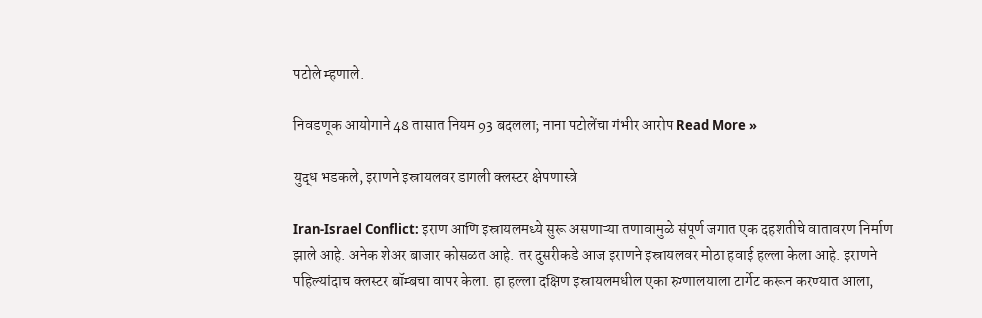पटोले म्हणाले.

निवडणूक आयोगाने 48 तासात नियम 93 बदलला; नाना पटोलेंचा गंभीर आरोप Read More »

युद्ध भडकले, इराणने इस्रायलवर डागली क्लस्टर क्षेपणास्त्रे

Iran-Israel Conflict: इराण आणि इस्रायलमध्ये सुरू असणाऱ्या तणावामुळे संपूर्ण जगात एक दहशतीचे वातावरण निर्माण झाले आहे. अनेक शेअर बाजार कोसळत आहे. तर दुसरीकडे आज इराणने इस्रायलवर मोठा हवाई हल्ला केला आहे. इराणने पहिल्यांदाच क्लस्टर बॉम्बचा वापर केला. हा हल्ला दक्षिण इस्रायलमधील एका रुग्णालयाला टार्गेट करून करण्यात आला,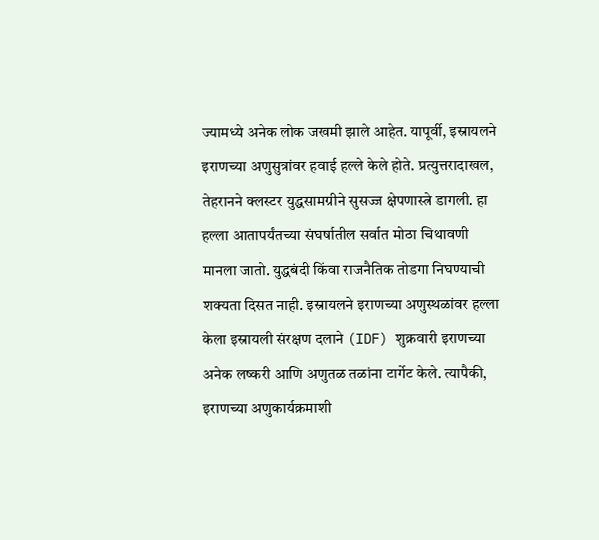ज्यामध्ये अनेक लोक जखमी झाले आहेत. यापूर्वी, इस्रायलने इराणच्या अणुसुत्रांवर हवाई हल्ले केले होते. प्रत्युत्तरादाखल, तेहरानने क्लस्टर युद्धसामग्रीने सुसज्ज क्षेपणास्त्रे डागली. हा हल्ला आतापर्यंतच्या संघर्षातील सर्वात मोठा चिथावणी मानला जातो. युद्धबंदी किंवा राजनैतिक तोडगा निघण्याची शक्यता दिसत नाही. इस्रायलने इराणच्या अणुस्थळांवर हल्ला केला इस्रायली संरक्षण दलाने (IDF) शुक्रवारी इराणच्या अनेक लष्करी आणि अणुतळ तळांना टार्गेट केले. त्यापैकी, इराणच्या अणुकार्यक्रमाशी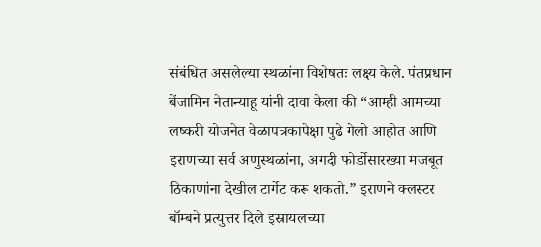संबंधित असलेल्या स्थळांना विशेषतः लक्ष्य केले. पंतप्रधान बेंजामिन नेतान्याहू यांनी दावा केला की “आम्ही आमच्या लष्करी योजनेत वेळापत्रकापेक्षा पुढे गेलो आहोत आणि इराणच्या सर्व अणुस्थळांना, अगदी फोर्डोसारख्या मजबूत ठिकाणांना देखील टार्गेट करू शकतो.” इराणने क्लस्टर बॉम्बने प्रत्युत्तर दिले इस्रायलच्या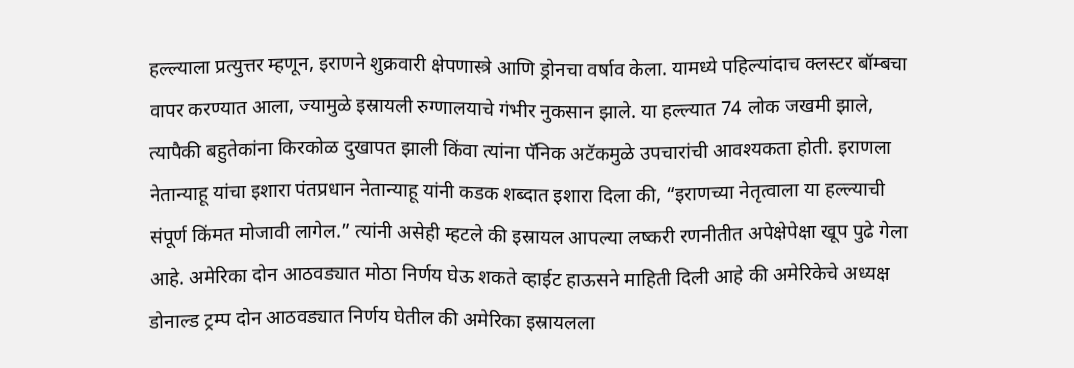हल्ल्याला प्रत्युत्तर म्हणून, इराणने शुक्रवारी क्षेपणास्त्रे आणि ड्रोनचा वर्षाव केला. यामध्ये पहिल्यांदाच क्लस्टर बॉम्बचा वापर करण्यात आला, ज्यामुळे इस्रायली रुग्णालयाचे गंभीर नुकसान झाले. या हल्ल्यात 74 लोक जखमी झाले, त्यापैकी बहुतेकांना किरकोळ दुखापत झाली किंवा त्यांना पॅनिक अटॅकमुळे उपचारांची आवश्यकता होती. इराणला नेतान्याहू यांचा इशारा पंतप्रधान नेतान्याहू यांनी कडक शब्दात इशारा दिला की, “इराणच्या नेतृत्वाला या हल्ल्याची संपूर्ण किंमत मोजावी लागेल.” त्यांनी असेही म्हटले की इस्रायल आपल्या लष्करी रणनीतीत अपेक्षेपेक्षा खूप पुढे गेला आहे. अमेरिका दोन आठवड्यात मोठा निर्णय घेऊ शकते व्हाईट हाऊसने माहिती दिली आहे की अमेरिकेचे अध्यक्ष डोनाल्ड ट्रम्प दोन आठवड्यात निर्णय घेतील की अमेरिका इस्रायलला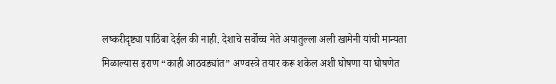लष्करीदृष्ट्या पाठिंबा देईल की नाही. देशाचे सर्वोच्च नेते अयातुल्ला अली खामेनी यांची मान्यता मिळाल्यास इराण “काही आठवड्यांत” अण्वस्त्रे तयार करू शकेल अशी घोषणा या घोषणेत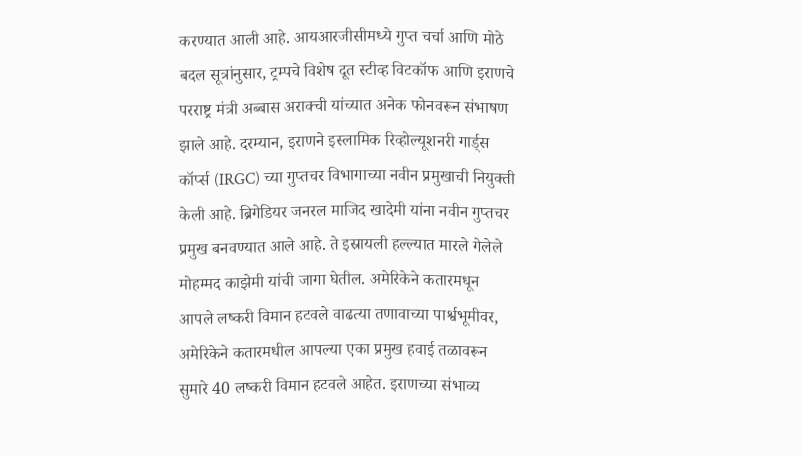करण्यात आली आहे. आयआरजीसीमध्ये गुप्त चर्चा आणि मोठे बदल सूत्रांनुसार, ट्रम्पचे विशेष दूत स्टीव्ह विटकॉफ आणि इराणचे परराष्ट्र मंत्री अब्बास अराक्ची यांच्यात अनेक फोनवरून संभाषण झाले आहे. दरम्यान, इराणने इस्लामिक रिव्होल्यूशनरी गार्ड्स कॉर्प्स (IRGC) च्या गुप्तचर विभागाच्या नवीन प्रमुखाची नियुक्ती केली आहे. ब्रिगेडियर जनरल माजिद खादेमी यांना नवीन गुप्तचर प्रमुख बनवण्यात आले आहे. ते इस्रायली हल्ल्यात मारले गेलेले मोहम्मद काझेमी यांची जागा घेतील. अमेरिकेने कतारमधून आपले लष्करी विमान हटवले वाढत्या तणावाच्या पार्श्वभूमीवर, अमेरिकेने कतारमधील आपल्या एका प्रमुख हवाई तळावरून सुमारे 40 लष्करी विमान हटवले आहेत. इराणच्या संभाव्य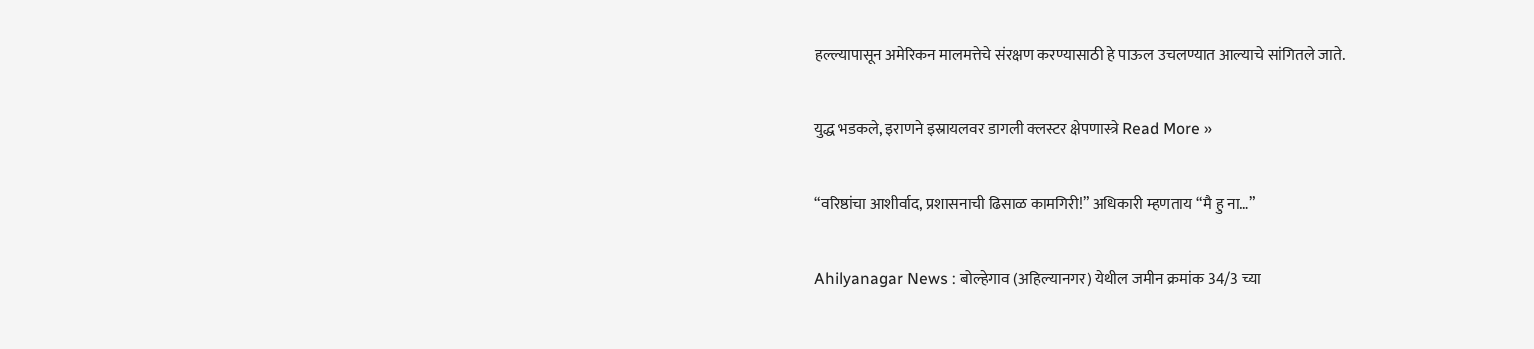हल्ल्यापासून अमेरिकन मालमत्तेचे संरक्षण करण्यासाठी हे पाऊल उचलण्यात आल्याचे सांगितले जाते.

युद्ध भडकले, इराणने इस्रायलवर डागली क्लस्टर क्षेपणास्त्रे Read More »

“वरिष्ठांचा आशीर्वाद, प्रशासनाची ढिसाळ कामगिरी!” अधिकारी म्हणताय “मै हु ना…”

Ahilyanagar News : बोल्हेगाव (अहिल्यानगर) येथील जमीन क्रमांक 34/3 च्या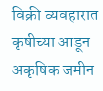विक्री व्यवहारात कृषीच्या आडून अकृषिक जमीन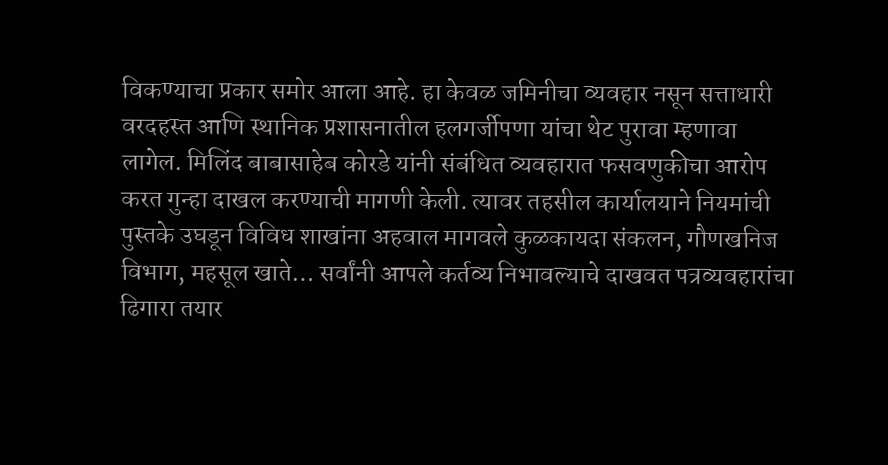विकण्याचा प्रकार समोर आला आहे. हा केवळ जमिनीचा व्यवहार नसून सत्ताधारी वरदहस्त आणि स्थानिक प्रशासनातील हलगर्जीपणा यांचा थेट पुरावा म्हणावा लागेल. मिलिंद बाबासाहेब कोरडे यांनी संबंधित व्यवहारात फसवणुकीचा आरोप करत गुन्हा दाखल करण्याची मागणी केली. त्यावर तहसील कार्यालयाने नियमांची पुस्तके उघडून विविध शाखांना अहवाल मागवले कुळकायदा संकलन, गौणखनिज विभाग, महसूल खाते… सर्वांनी आपले कर्तव्य निभावल्याचे दाखवत पत्रव्यवहारांचा ढिगारा तयार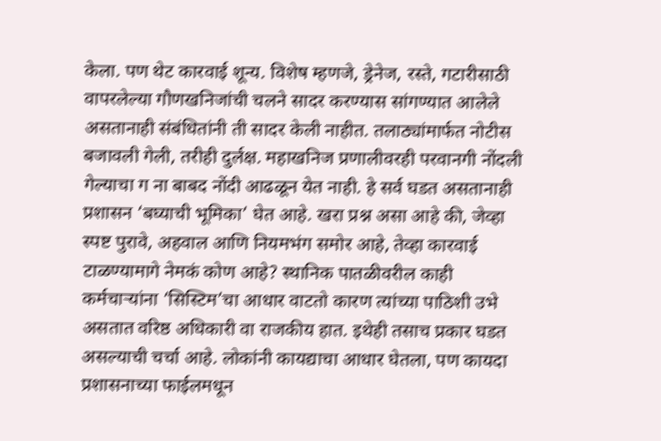केला. पण थेट कारवाई शून्य. विशेष म्हणजे, ड्रेनेज, रस्ते, गटारीसाठी वापरलेल्या गौणखनिजांची चलने सादर करण्यास सांगण्यात आलेले असतानाही संबंधितांनी ती सादर केली नाहीत. तलाठ्यांमार्फत नोटीस बजावली गेली, तरीही दुर्लक्ष. महाखनिज प्रणालीवरही परवानगी नोंदली गेल्याचा ग ना बाबद नोंदी आढळून येत नाही. हे सर्व घडत असतानाही प्रशासन ‘बघ्याची भूमिका’ घेत आहे. खरा प्रश्न असा आहे की, जेव्हा स्पष्ट पुरावे, अहवाल आणि नियमभंग समोर आहे, तेव्हा कारवाई टाळण्यामागे नेमकं कोण आहे? स्थानिक पातळीवरील काही कर्मचाऱ्यांना ‘सिस्टिम’चा आधार वाटतो कारण त्यांच्या पाठिशी उभे असतात वरिष्ठ अधिकारी वा राजकीय हात. इथेही तसाच प्रकार घडत असल्याची चर्चा आहे. लोकांनी कायद्याचा आधार घेतला, पण कायदा प्रशासनाच्या फाईलमधून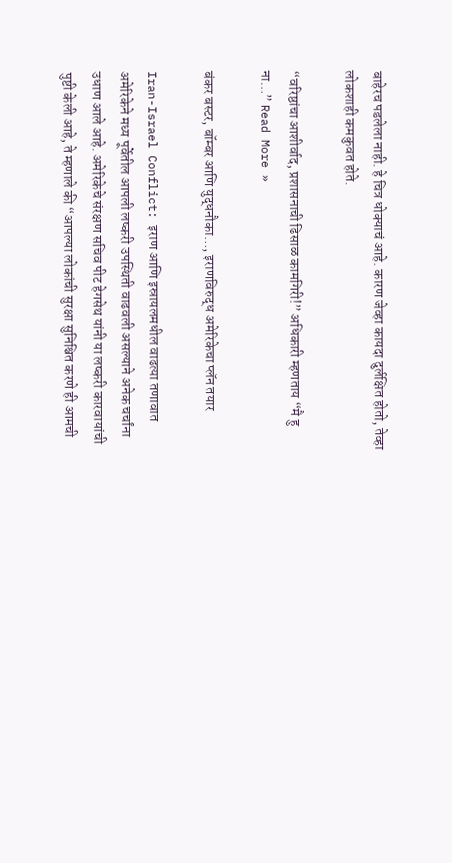बाहेरच पडलेला नाही. हे चित्र धोक्याचं आहे. कारण जेव्हा कायदा दुर्लक्षित होतो, तेव्हा लोकशाही कमकुवत होते.

“वरिष्ठांचा आशीर्वाद, प्रशासनाची ढिसाळ कामगिरी!” अधिकारी म्हणताय “मै हु ना…” Read More »

बंकर बस्टर, बॉम्बर आणि युद्धनौका…, इराणविरुद्ध अमेरिकेचा प्लॅन तयार

Iran-Israel Conflict: इराण आणि इस्रायलमधील वाढत्या तणावात अमेरिकेने मध्य पूर्वेतील आपली लष्करी उपस्थिती वाढवली असल्याने अनेक चर्चांना उधाण आले आहे. अमेरिकेचे संरक्षण सचिव पीट हेगसेथ यांनी या लष्करी कारवायांची पुष्टी केली आहे, ते म्हणाले की “आपल्या लोकांची सुरक्षा सुनिश्चित करणे ही आमची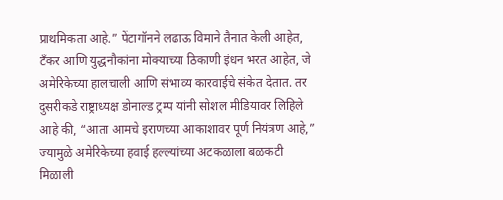प्राथमिकता आहे.” पेंटागॉनने लढाऊ विमाने तैनात केली आहेत, टँकर आणि युद्धनौकांना मोक्याच्या ठिकाणी इंधन भरत आहेत, जे अमेरिकेच्या हालचाली आणि संभाव्य कारवाईचे संकेत देतात. तर दुसरीकडे राष्ट्राध्यक्ष डोनाल्ड ट्रम्प यांनी सोशल मीडियावर लिहिले आहे की, “आता आमचे इराणच्या आकाशावर पूर्ण नियंत्रण आहे,” ज्यामुळे अमेरिकेच्या हवाई हल्ल्यांच्या अटकळाला बळकटी मिळाली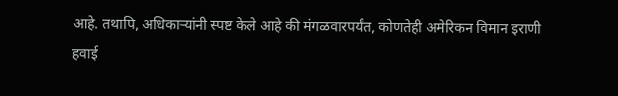आहे. तथापि, अधिकाऱ्यांनी स्पष्ट केले आहे की मंगळवारपर्यंत, कोणतेही अमेरिकन विमान इराणी हवाई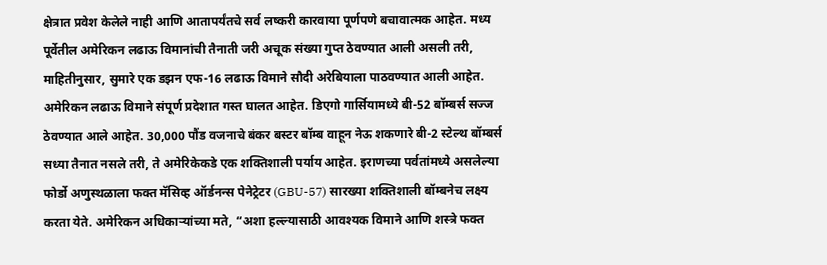क्षेत्रात प्रवेश केलेले नाही आणि आतापर्यंतचे सर्व लष्करी कारवाया पूर्णपणे बचावात्मक आहेत. मध्य पूर्वेतील अमेरिकन लढाऊ विमानांची तैनाती जरी अचूक संख्या गुप्त ठेवण्यात आली असली तरी, माहितीनुसार, सुमारे एक डझन एफ-16 लढाऊ विमाने सौदी अरेबियाला पाठवण्यात आली आहेत. अमेरिकन लढाऊ विमाने संपूर्ण प्रदेशात गस्त घालत आहेत. डिएगो गार्सियामध्ये बी-52 बॉम्बर्स सज्ज ठेवण्यात आले आहेत. 30,000 पौंड वजनाचे बंकर बस्टर बॉम्ब वाहून नेऊ शकणारे बी-2 स्टेल्थ बॉम्बर्स सध्या तैनात नसले तरी, ते अमेरिकेकडे एक शक्तिशाली पर्याय आहेत. इराणच्या पर्वतांमध्ये असलेल्या फोर्डो अणुस्थळाला फक्त मॅसिव्ह ऑर्डनन्स पेनेट्रेटर (GBU-57) सारख्या शक्तिशाली बॉम्बनेच लक्ष्य करता येते. अमेरिकन अधिकाऱ्यांच्या मते, “अशा हल्ल्यासाठी आवश्यक विमाने आणि शस्त्रे फक्त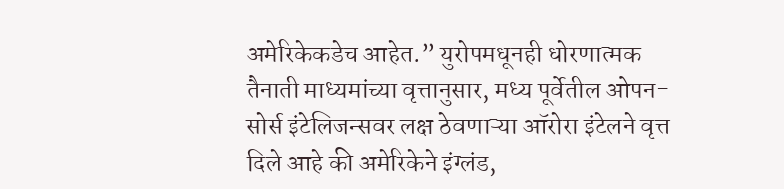अमेरिकेकडेच आहेत.” युरोपमधूनही धोरणात्मक तैनाती माध्यमांच्या वृत्तानुसार, मध्य पूर्वेतील ओपन-सोर्स इंटेलिजन्सवर लक्ष ठेवणाऱ्या ऑरोरा इंटेलने वृत्त दिले आहे की अमेरिकेने इंग्लंड,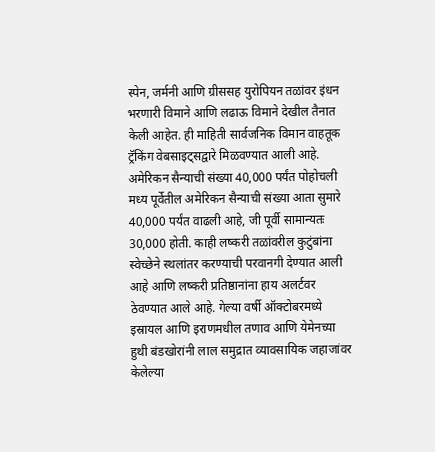स्पेन, जर्मनी आणि ग्रीससह युरोपियन तळांवर इंधन भरणारी विमाने आणि लढाऊ विमाने देखील तैनात केली आहेत. ही माहिती सार्वजनिक विमान वाहतूक ट्रॅकिंग वेबसाइट्सद्वारे मिळवण्यात आली आहे. अमेरिकन सैन्याची संख्या 40,000 पर्यंत पोहोचली मध्य पूर्वेतील अमेरिकन सैन्याची संख्या आता सुमारे 40,000 पर्यंत वाढली आहे, जी पूर्वी सामान्यतः 30,000 होती. काही लष्करी तळांवरील कुटुंबांना स्वेच्छेने स्थलांतर करण्याची परवानगी देण्यात आली आहे आणि लष्करी प्रतिष्ठानांना हाय अलर्टवर ठेवण्यात आले आहे. गेल्या वर्षी ऑक्टोबरमध्ये इस्रायल आणि इराणमधील तणाव आणि येमेनच्या हुथी बंडखोरांनी लाल समुद्रात व्यावसायिक जहाजांवर केलेल्या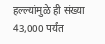हल्ल्यांमुळे ही संख्या 43,000 पर्यंत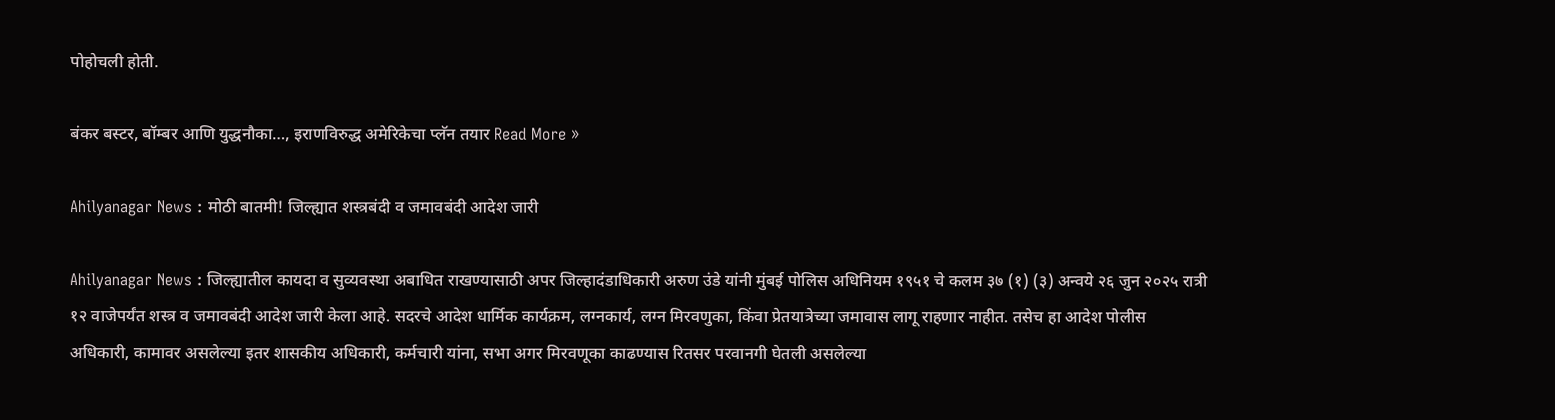पोहोचली होती.

बंकर बस्टर, बॉम्बर आणि युद्धनौका…, इराणविरुद्ध अमेरिकेचा प्लॅन तयार Read More »

Ahilyanagar News : मोठी बातमी! जिल्ह्यात शस्त्रबंदी व जमावबंदी आदेश जारी

Ahilyanagar News : जिल्ह्यातील कायदा व सुव्यवस्था अबाधित राखण्यासाठी अपर जिल्हादंडाधिकारी अरुण उंडे यांनी मुंबई पोलिस अधिनियम १९५१ चे कलम ३७ (१) (३) अन्वये २६ जुन २०२५ रात्री १२ वाजेपर्यंत शस्त्र व जमावबंदी आदेश जारी केला आहे. सदरचे आदेश धार्मिक कार्यक्रम, लग्नकार्य, लग्न मिरवणुका, किंवा प्रेतयात्रेच्या जमावास लागू राहणार नाहीत. तसेच हा आदेश पोलीस अधिकारी, कामावर असलेल्या इतर शासकीय अधिकारी, कर्मचारी यांना, सभा अगर मिरवणूका काढण्यास रितसर परवानगी घेतली असलेल्या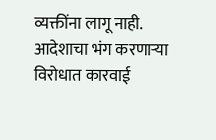व्यक्तींना लागू नाही. आदेशाचा भंग करणाऱ्या विरोधात कारवाई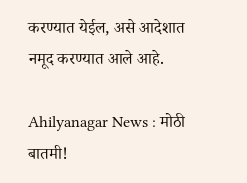करण्यात येईल, असे आदेशात नमूद करण्यात आले आहे.

Ahilyanagar News : मोठी बातमी!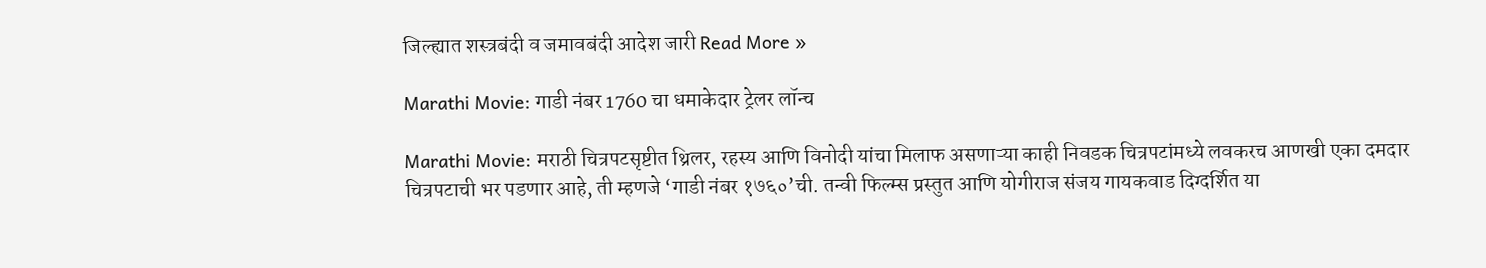जिल्ह्यात शस्त्रबंदी व जमावबंदी आदेश जारी Read More »

Marathi Movie: गाडी नंबर 1760 चा धमाकेदार ट्रेलर लॉन्च

Marathi Movie: मराठी चित्रपटसृष्टीत थ्रिलर, रहस्य आणि विनोदी यांचा मिलाफ असणाऱ्या काही निवडक चित्रपटांमध्ये लवकरच आणखी एका दमदार चित्रपटाची भर पडणार आहे, ती म्हणजे ‘गाडी नंबर १७६०’ची. तन्वी फिल्म्स प्रस्तुत आणि योगीराज संजय गायकवाड दिग्दर्शित या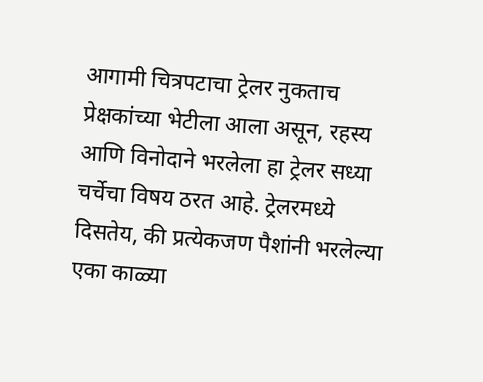आगामी चित्रपटाचा ट्रेलर नुकताच प्रेक्षकांच्या भेटीला आला असून, रहस्य आणि विनोदाने भरलेला हा ट्रेलर सध्या चर्चेचा विषय ठरत आहे. ट्रेलरमध्ये दिसतेय, की प्रत्येकजण पैशांनी भरलेल्या एका काळ्या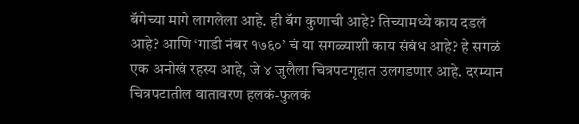बॅगेच्या मागे लागलेला आहे. ही बॅग कुणाची आहे? तिच्यामध्ये काय दडलं आहे? आणि ‘गाडी नंबर १७६०’ चं या सगळ्याशी काय संबंध आहे? हे सगळं एक अनोखं रहस्य आहे, जे ४ जुलैला चित्रपटगृहात उलगडणार आहे. दरम्यान चित्रपटातील वातावरण हलकं-फुलकं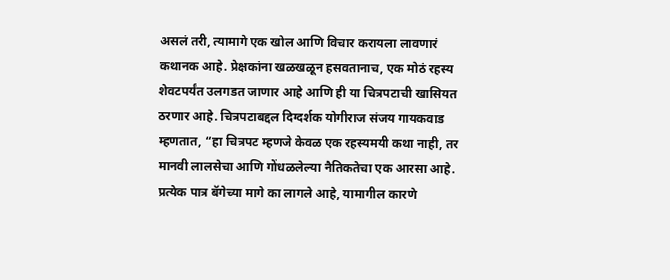असलं तरी, त्यामागे एक खोल आणि विचार करायला लावणारं कथानक आहे. प्रेक्षकांना खळखळून हसवतानाच, एक मोठं रहस्य शेवटपर्यंत उलगडत जाणार आहे आणि ही या चित्रपटाची खासियत ठरणार आहे. चित्रपटाबद्दल दिग्दर्शक योगीराज संजय गायकवाड म्हणतात, “हा चित्रपट म्हणजे केवळ एक रहस्यमयी कथा नाही, तर मानवी लालसेचा आणि गोंधळलेल्या नैतिकतेचा एक आरसा आहे. प्रत्येक पात्र बॅगेच्या मागे का लागले आहे, यामागील कारणे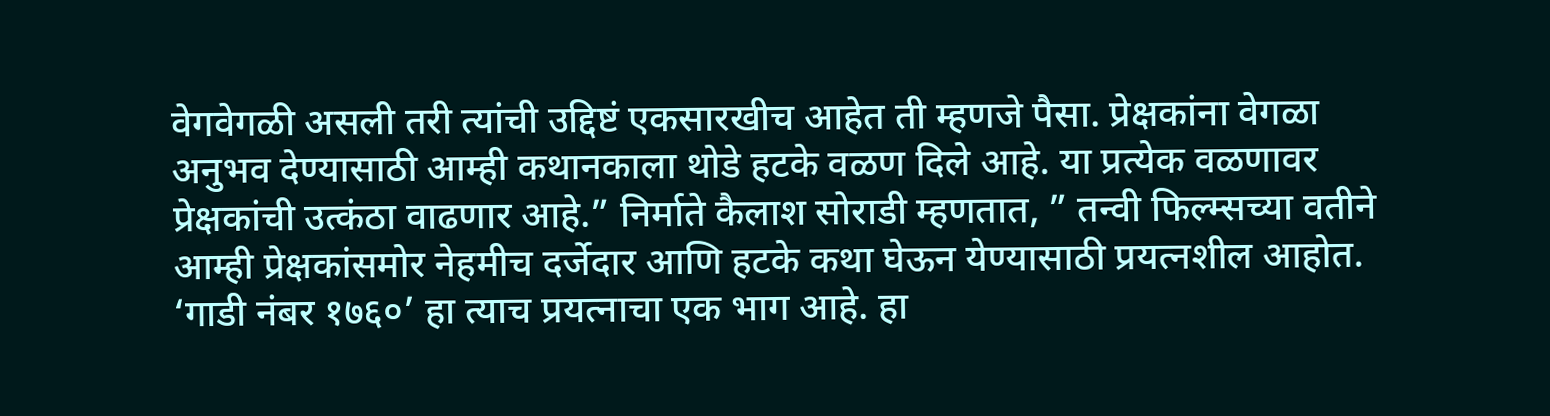वेगवेगळी असली तरी त्यांची उद्दिष्टं एकसारखीच आहेत ती म्हणजे पैसा. प्रेक्षकांना वेगळा अनुभव देण्यासाठी आम्ही कथानकाला थोडे हटके वळण दिले आहे. या प्रत्येक वळणावर प्रेक्षकांची उत्कंठा वाढणार आहे.” निर्माते कैलाश सोराडी म्हणतात, ” तन्वी फिल्म्सच्या वतीने आम्ही प्रेक्षकांसमोर नेहमीच दर्जेदार आणि हटके कथा घेऊन येण्यासाठी प्रयत्नशील आहोत. ‘गाडी नंबर १७६०’ हा त्याच प्रयत्नाचा एक भाग आहे. हा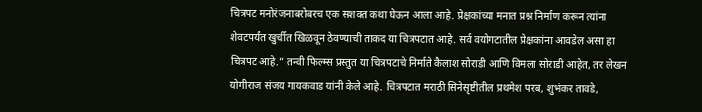चित्रपट मनोरंजनाबरोबरच एक सशक्त कथा घेऊन आला आहे. प्रेक्षकांच्या मनात प्रश्न निर्माण करून त्यांना शेवटपर्यंत खुर्चीत खिळवून ठेवण्याची ताकद या चित्रपटात आहे. सर्व वयोगटातील प्रेक्षकांना आवडेल असा हा चित्रपट आहे.” तन्वी फिल्म्स प्रस्तुत या चित्रपटाचे निर्माते कैलाश सोराडी आणि विमला सोराडी आहेत, तर लेखन योगीराज संजय गायकवाड यांनी केले आहे. चित्रपटात मराठी सिनेसृष्टीतील प्रथमेश परब, शुभंकर तावडे,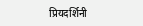प्रियदर्शिनी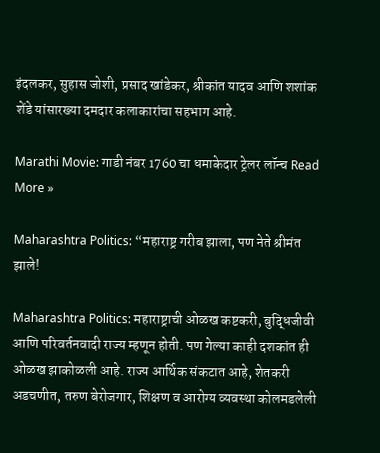इंदलकर, सुहास जोशी, प्रसाद खांडेकर, श्रीकांत यादव आणि शशांक शेंडे यांसारख्या दमदार कलाकारांचा सहभाग आहे.

Marathi Movie: गाडी नंबर 1760 चा धमाकेदार ट्रेलर लॉन्च Read More »

Maharashtra Politics: “महाराष्ट्र गरीब झाला, पण नेते श्रीमंत झाले!

Maharashtra Politics: महाराष्ट्राची ओळख कष्टकरी, बुद्धिजीवी आणि परिवर्तनवादी राज्य म्हणून होती. पण गेल्या काही दशकांत ही ओळख झाकोळली आहे. राज्य आर्थिक संकटात आहे, शेतकरी अडचणीत, तरुण बेरोजगार, शिक्षण व आरोग्य व्यवस्था कोलमडलेली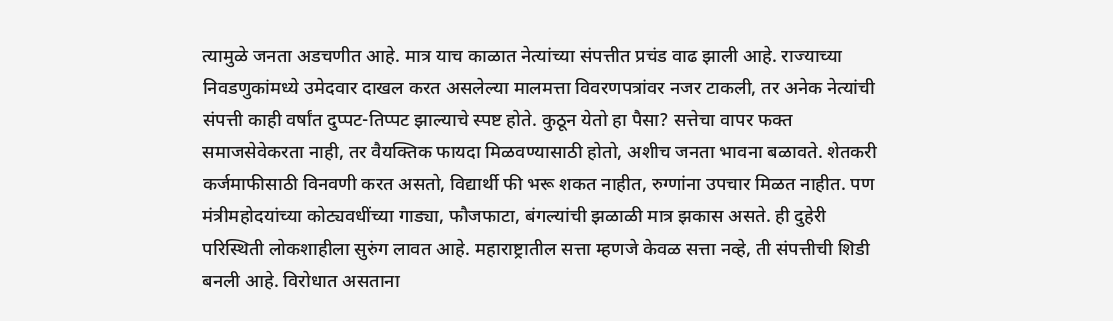त्यामुळे जनता अडचणीत आहे. मात्र याच काळात नेत्यांच्या संपत्तीत प्रचंड वाढ झाली आहे. राज्याच्या निवडणुकांमध्ये उमेदवार दाखल करत असलेल्या मालमत्ता विवरणपत्रांवर नजर टाकली, तर अनेक नेत्यांची संपत्ती काही वर्षांत दुप्पट-तिप्पट झाल्याचे स्पष्ट होते. कुठून येतो हा पैसा? सत्तेचा वापर फक्त समाजसेवेकरता नाही, तर वैयक्तिक फायदा मिळवण्यासाठी होतो, अशीच जनता भावना बळावते. शेतकरी कर्जमाफीसाठी विनवणी करत असतो, विद्यार्थी फी भरू शकत नाहीत, रुग्णांना उपचार मिळत नाहीत. पण मंत्रीमहोदयांच्या कोट्यवधींच्या गाड्या, फौजफाटा, बंगल्यांची झळाळी मात्र झकास असते. ही दुहेरी परिस्थिती लोकशाहीला सुरुंग लावत आहे. महाराष्ट्रातील सत्ता म्हणजे केवळ सत्ता नव्हे, ती संपत्तीची शिडी बनली आहे. विरोधात असताना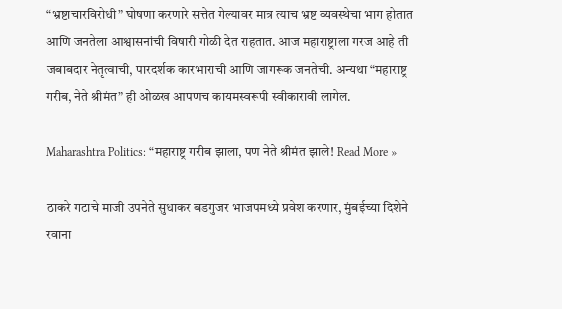“भ्रष्टाचारविरोधी” घोषणा करणारे सत्तेत गेल्यावर मात्र त्याच भ्रष्ट व्यवस्थेचा भाग होतात आणि जनतेला आश्वासनांची विषारी गोळी देत राहतात. आज महाराष्ट्राला गरज आहे ती जबाबदार नेतृत्वाची, पारदर्शक कारभाराची आणि जागरूक जनतेची. अन्यथा “महाराष्ट्र गरीब, नेते श्रीमंत” ही ओळख आपणच कायमस्वरूपी स्वीकारावी लागेल.

Maharashtra Politics: “महाराष्ट्र गरीब झाला, पण नेते श्रीमंत झाले! Read More »

ठाकरे गटाचे माजी उपनेते सुधाकर बडगुजर भाजपमध्ये प्रवेश करणार, मुंबईच्या दिशेने रवाना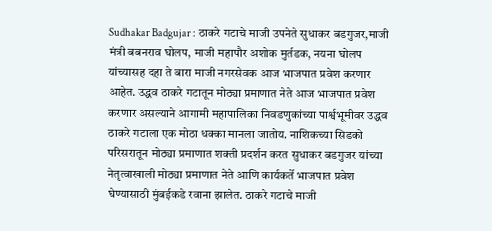Sudhakar Badgujar : ठाकरे गटाचे माजी उपनेते सुधाकर बडगुजर,माजी मंत्री बबनराव घोलप, माजी महापौर अशोक मुर्तडक, नयना घोलप यांच्यासह दहा ते बारा माजी नगरसेवक आज भाजपात प्रवेश करणार आहेत. उद्धव ठाकरे गटातून मोठ्या प्रमाणात नेते आज भाजपात प्रवेश करणार असल्याने आगामी महापालिका निवडणुकांच्या पार्श्वभूमीवर उद्धव ठाकरे गटाला एक मोठा धक्का मानला जातोय. नाशिकच्या सिडको परिसरातून मोठ्या प्रमाणात शक्ती प्रदर्शन करत सुधाकर बडगुजर यांच्या नेतृत्वाखाली मोठ्या प्रमाणात नेते आणि कार्यकर्ते भाजपात प्रवेश घेण्यासाठी मुंबईकडे रवाना झालेत. ठाकरे गटाचे माजी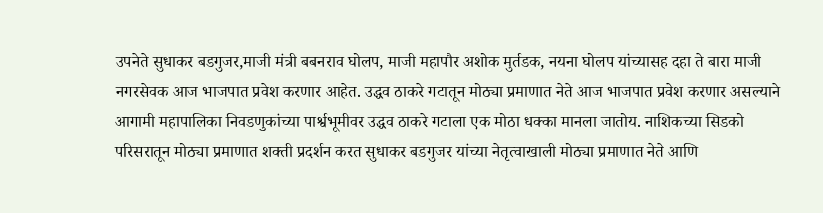उपनेते सुधाकर बडगुजर,माजी मंत्री बबनराव घोलप, माजी महापौर अशोक मुर्तडक, नयना घोलप यांच्यासह दहा ते बारा माजी नगरसेवक आज भाजपात प्रवेश करणार आहेत. उद्धव ठाकरे गटातून मोठ्या प्रमाणात नेते आज भाजपात प्रवेश करणार असल्याने आगामी महापालिका निवडणुकांच्या पार्श्वभूमीवर उद्धव ठाकरे गटाला एक मोठा धक्का मानला जातोय. नाशिकच्या सिडको परिसरातून मोठ्या प्रमाणात शक्ती प्रदर्शन करत सुधाकर बडगुजर यांच्या नेतृत्वाखाली मोठ्या प्रमाणात नेते आणि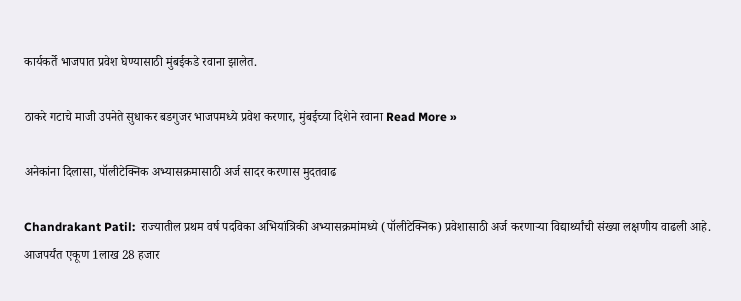कार्यकर्ते भाजपात प्रवेश घेण्यासाठी मुंबईकडे रवाना झालेत.

ठाकरे गटाचे माजी उपनेते सुधाकर बडगुजर भाजपमध्ये प्रवेश करणार, मुंबईच्या दिशेने रवाना Read More »

अनेकांना दिलासा, पॉलीटेक्निक अभ्यासक्रमासाठी अर्ज सादर करणास मुदतवाढ

Chandrakant Patil:  राज्यातील प्रथम वर्ष पदविका अभियांत्रिकी अभ्यासक्रमांमध्ये (पॉलीटेक्निक) प्रवेशासाठी अर्ज करणाऱ्या विद्यार्थ्यांची संख्या लक्षणीय वाढली आहे. आजपर्यंत एकूण 1लाख 28 हजार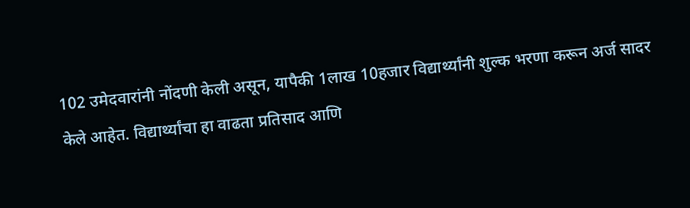102 उमेदवारांनी नोंदणी केली असून, यापैकी 1लाख 10हजार विद्यार्थ्यांनी शुल्क भरणा करून अर्ज सादर केले आहेत. विद्यार्थ्यांचा हा वाढता प्रतिसाद आणि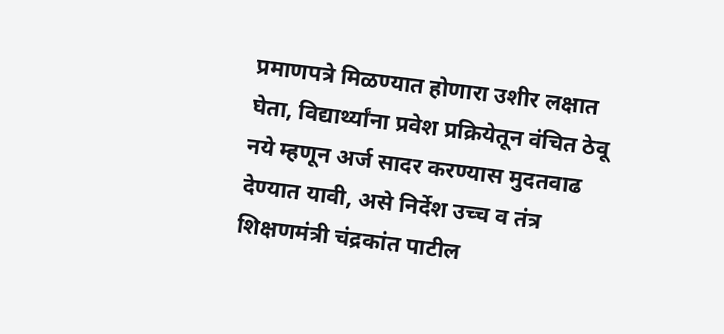प्रमाणपत्रे मिळण्यात होणारा उशीर लक्षात घेता, विद्यार्थ्यांना प्रवेश प्रक्रियेतून वंचित ठेवू नये म्हणून अर्ज सादर करण्यास मुदतवाढ देण्यात यावी, असे निर्देश उच्च व तंत्र शिक्षणमंत्री चंद्रकांत पाटील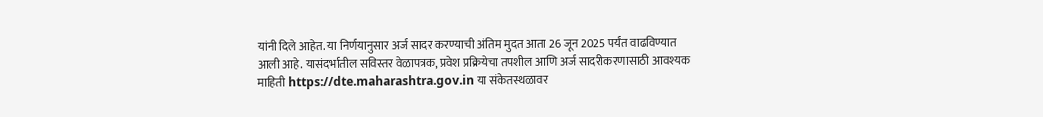यांनी दिले आहेत. या निर्णयानुसार अर्ज सादर करण्याची अंतिम मुदत आता 26 जून 2025 पर्यंत वाढविण्यात आली आहे. यासंदर्भातील सविस्तर वेळापत्रक, प्रवेश प्रक्रियेचा तपशील आणि अर्ज सादरीकरणासाठी आवश्यक माहिती https://dte.maharashtra.gov.in या संकेतस्थळावर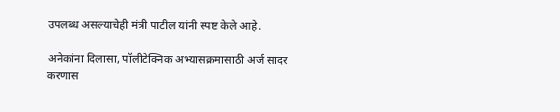उपलब्ध असल्याचेही मंत्री पाटील यांनी स्पष्ट केले आहे.

अनेकांना दिलासा, पॉलीटेक्निक अभ्यासक्रमासाठी अर्ज सादर करणास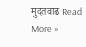मुदतवाढ Read More »